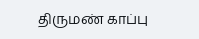திருமண் காப்பு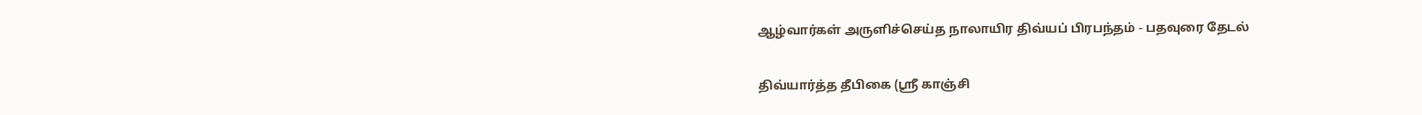ஆழ்வார்கள் அருளிச்செய்த நாலாயிர திவ்யப் பிரபந்தம் - பதவுரை தேடல்

திவ்யார்த்த தீபிகை (ஸ்ரீ காஞ்சி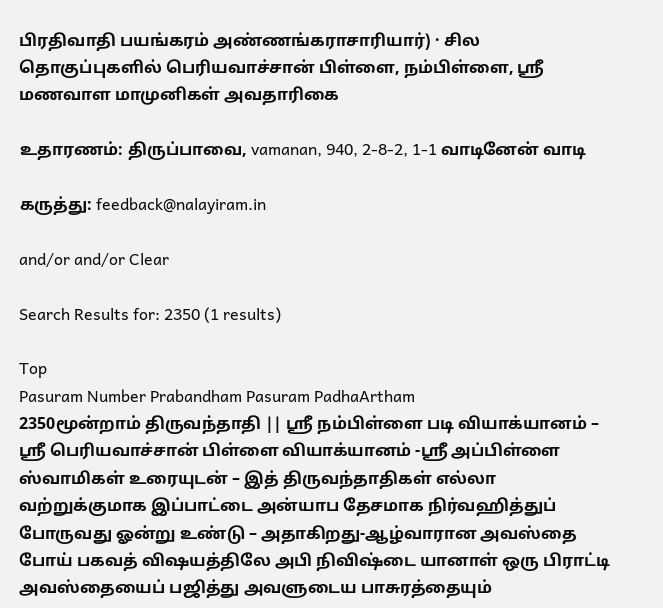பிரதிவாதி பயங்கரம் அண்ணங்கராசாரியார்) · சில தொகுப்புகளில் பெரியவாச்சான் பிள்ளை, நம்பிள்ளை, ஸ்ரீ மணவாள மாமுனிகள் அவதாரிகை

உதாரணம்: திருப்பாவை, vamanan, 940, 2-8-2, 1-1 வாடினேன் வாடி

கருத்து: feedback@nalayiram.in

and/or and/or Clear

Search Results for: 2350 (1 results)

Top
Pasuram Number Prabandham Pasuram PadhaArtham
2350மூன்றாம் திருவந்தாதி || ஸ்ரீ நம்பிள்ளை படி வியாக்யானம் – ஸ்ரீ பெரியவாச்சான் பிள்ளை வியாக்யானம் -ஸ்ரீ அப்பிள்ளை ஸ்வாமிகள் உரையுடன் – இத் திருவந்தாதிகள் எல்லா வற்றுக்குமாக இப்பாட்டை அன்யாப தேசமாக நிர்வஹித்துப் போருவது ஓன்று உண்டு – அதாகிறது-ஆழ்வாரான அவஸ்தை போய் பகவத் விஷயத்திலே அபி நிவிஷ்டை யானாள் ஒரு பிராட்டி அவஸ்தையைப் பஜித்து அவளுடைய பாசுரத்தையும்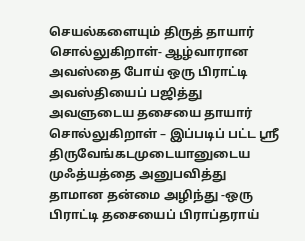செயல்களையும் திருத் தாயார் சொல்லுகிறாள்- ஆழ்வாரான அவஸ்தை போய் ஒரு பிராட்டி அவஸ்தியைப் பஜித்து அவளுடைய தசையை தாயார் சொல்லுகிறாள் – இப்படிப் பட்ட ஸ்ரீ திருவேங்கடமுடையானுடைய முஃத்யத்தை அனுபவித்து தாமான தன்மை அழிந்து -ஒரு பிராட்டி தசையைப் பிராப்தராய்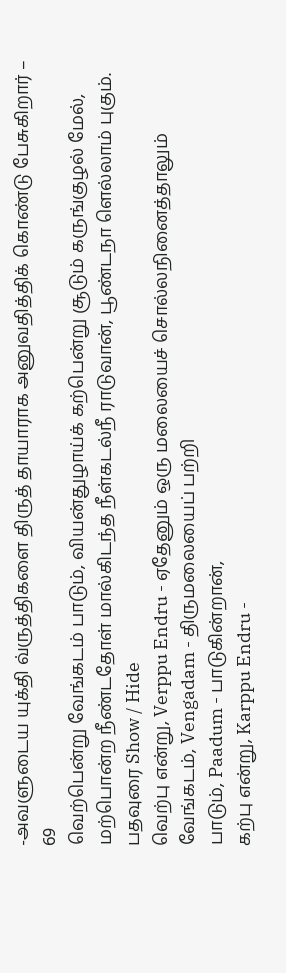-அவளுடைய யுக்தி வ்ருத்திகளை திருத் தாயாராக அனுவதித்திக் கொண்டு பேசுகிறார் – 69
வெற்பென்று வேங்கடம் பாடும், வியன்துழாய்க் கற்பென்று சூடும் கருங்குழல் மேல், மற்பொன்ற நீண்டதோள் மால்கிடந்த நீள்கடல்நீ ராடுவான், பூண்டநா ளெல்லாம் புகும்.
பதவுரை Show / Hide
வெற்பு என்று, Verppu Endru - ஏதேனும் ஒரு மலையைச் சொல்லநினைத்தாலும்
வேங்கடம், Vengadam - திருமலையைப் பற்றி
பாடும், Paadum - பாடுகின்றான்,
கற்பு என்று, Karppu Endru -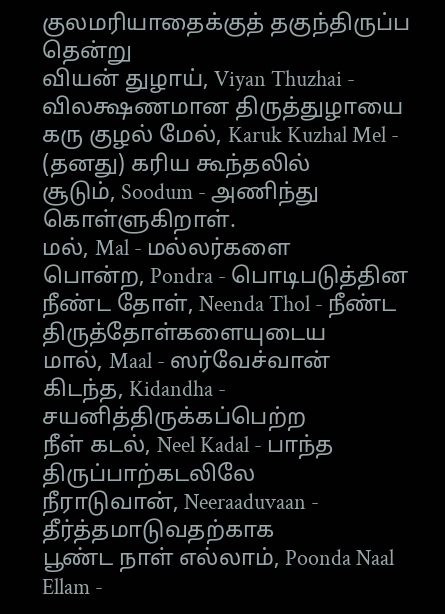குலமரியாதைக்குத் தகுந்திருப்ப தென்று
வியன் துழாய், Viyan Thuzhai - விலக்ஷணமான திருத்துழாயை
கரு குழல் மேல், Karuk Kuzhal Mel - (தனது) கரிய கூந்தலில்
சூடும், Soodum - அணிந்து கொள்ளுகிறாள்.
மல், Mal - மல்லர்களை
பொன்ற, Pondra - பொடிபடுத்தின
நீண்ட தோள், Neenda Thol - நீண்ட திருத்தோள்களையுடைய
மால், Maal - ஸர்வேச்வான்
கிடந்த, Kidandha - சயனித்திருக்கப்பெற்ற
நீள் கடல், Neel Kadal - பாந்த திருப்பாற்கடலிலே
நீராடுவான், Neeraaduvaan - தீர்த்தமாடுவதற்காக
பூண்ட நாள் எல்லாம், Poonda Naal Ellam -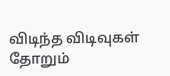விடிந்த விடிவுகள் தோறும்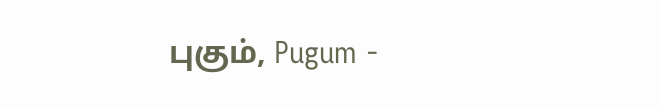புகும், Pugum -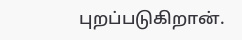புறப்படுகிறான்.